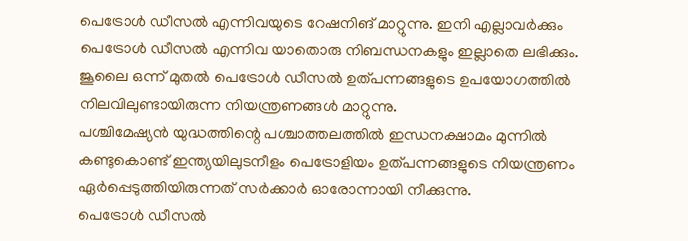പെട്രോൾ ഡീസൽ എന്നിവയുടെ റേഷനിങ് മാറ്റുന്നു. ഇനി എല്ലാവർക്കും പെട്രോൾ ഡീസൽ എന്നിവ യാതൊരു നിബന്ധനകളും ഇല്ലാതെ ലഭിക്കും.
ജൂലൈ ഒന്ന് മുതൽ പെട്രോൾ ഡീസൽ ഉത്പന്നങ്ങളുടെ ഉപയോഗത്തിൽ നിലവിലുണ്ടായിരുന്ന നിയന്ത്രണങ്ങൾ മാറ്റുന്നു.
പശ്ചിമേഷ്യൻ യുദ്ധത്തിന്റെ പശ്ചാത്തലത്തിൽ ഇന്ധനക്ഷാമം മുന്നിൽ കണ്ടുകൊണ്ട് ഇന്ത്യയിലുടനീളം പെട്രോളിയം ഉത്പന്നങ്ങളുടെ നിയന്ത്രണം ഏർപ്പെടുത്തിയിരുന്നത് സർക്കാർ ഓരോന്നായി നീക്കുന്നു.
പെട്രോൾ ഡീസൽ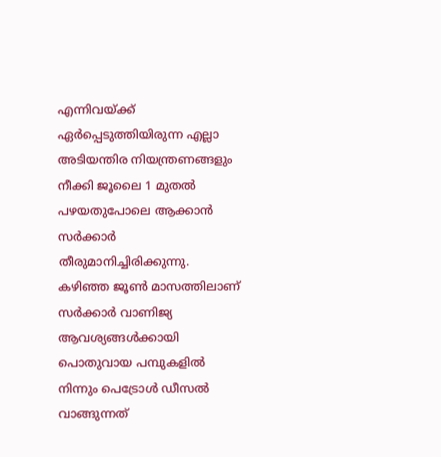എന്നിവയ്ക്ക് ഏർപ്പെടുത്തിയിരുന്ന എല്ലാ അടിയന്തിര നിയന്ത്രണങ്ങളും നീക്കി ജൂലൈ 1 മുതൽ പഴയതുപോലെ ആക്കാൻ സർക്കാർ തീരുമാനിച്ചിരിക്കുന്നു.
കഴിഞ്ഞ ജൂൺ മാസത്തിലാണ് സർക്കാർ വാണിജ്യ ആവശ്യങ്ങൾക്കായി പൊതുവായ പമ്പുകളിൽ നിന്നും പെട്രോൾ ഡീസൽ വാങ്ങുന്നത്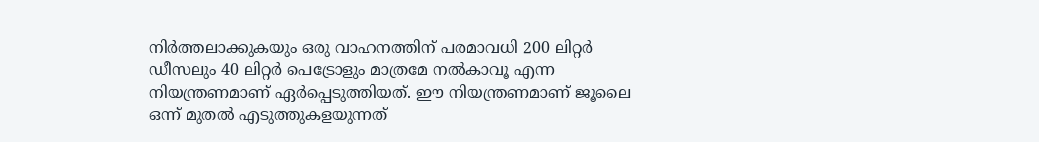നിർത്തലാക്കുകയും ഒരു വാഹനത്തിന് പരമാവധി 200 ലിറ്റർ ഡീസലും 40 ലിറ്റർ പെട്രോളും മാത്രമേ നൽകാവൂ എന്ന നിയന്ത്രണമാണ് ഏർപ്പെടുത്തിയത്. ഈ നിയന്ത്രണമാണ് ജൂലൈ ഒന്ന് മുതൽ എടുത്തുകളയുന്നത്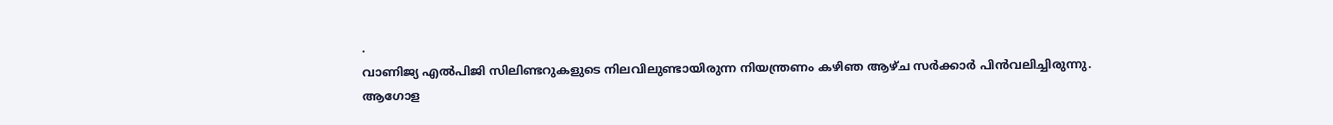.
വാണിജ്യ എൽപിജി സിലിണ്ടറുകളുടെ നിലവിലുണ്ടായിരുന്ന നിയന്ത്രണം കഴിഞ ആഴ്ച സർക്കാർ പിൻവലിച്ചിരുന്നു.
ആഗോള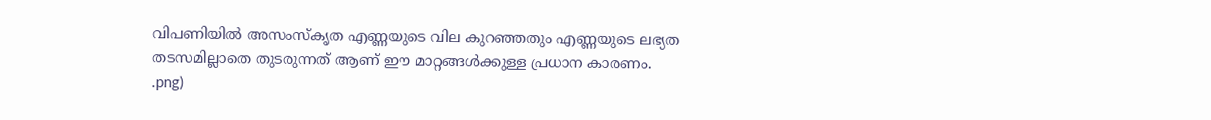വിപണിയിൽ അസംസ്കൃത എണ്ണയുടെ വില കുറഞ്ഞതും എണ്ണയുടെ ലഭ്യത തടസമില്ലാതെ തുടരുന്നത് ആണ് ഈ മാറ്റങ്ങൾക്കുള്ള പ്രധാന കാരണം.
.png)